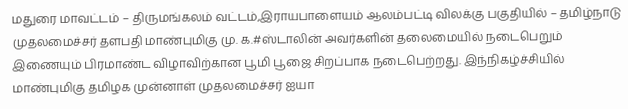மதுரை மாவட்டம் – திருமங்கலம் வட்டம்,இராயபாளையம் ஆலம்பட்டி விலக்கு பகுதியில் – தமிழ்நாடு முதலமைச்சர் தளபதி மாண்புமிகு மு. க.#ஸ்டாலின் அவர்களின் தலைமையில் நடைபெறும் இணையும் பிரமாண்ட விழாவிற்கான பூமி பூஜை சிறப்பாக நடைபெற்றது. இந்நிகழ்ச்சியில் மாண்புமிகு தமிழக முன்னாள் முதலமைச்சர் ஐயா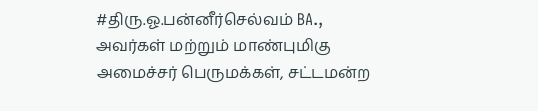#திரு.ஓ.பன்னீர்செல்வம் BA., அவர்கள் மற்றும் மாண்புமிகு அமைச்சர் பெருமக்கள், சட்டமன்ற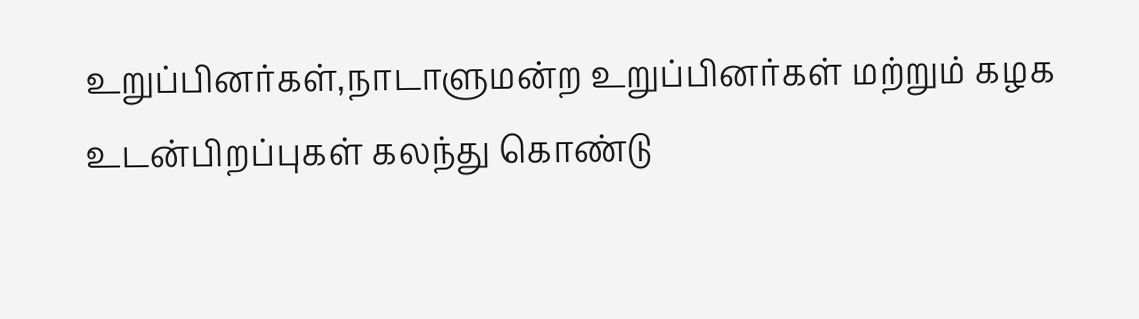உறுப்பினர்கள்,நாடாளுமன்ற உறுப்பினர்கள் மற்றும் கழக உடன்பிறப்புகள் கலந்து கொண்டு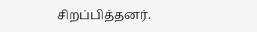சிறப்பித்தனர்.